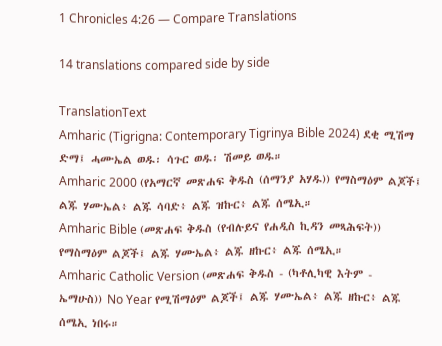1 Chronicles 4:26 — Compare Translations

14 translations compared side by side

TranslationText
Amharic (Tigrigna: Contemporary Tigrinya Bible 2024) ደቂ ሚሽማ ድማ፤ ሓሙኤል ወዱ፡ ሳጉር ወዱ፡ ሽመይ ወዱ።
Amharic 2000 (የአማርኛ መጽሐፍ ቅዱስ (ሰማንያ አሃዱ)) የማስማዕም ልጆች፤ ልጁ ሃሙኤል፥ ልጁ ሳባድ፥ ልጁ ዝኩር፥ ልጁ ሰሜኢ።
Amharic Bible (መጽሐፍ ቅዱስ (የብሉይና የሐዲስ ኪዳን መጻሕፍት)) የማስማዕም ልጆች፤ ልጁ ሃሙኤል፥ ልጁ ዘኩር፥ ልጁ ሰሜኢ።
Amharic Catholic Version (መጽሐፍ ቅዱስ - (ካቶሊካዊ እትም - ኤማሁስ)) No Year የሚሽማዕም ልጆች፤ ልጁ ሃሙኤል፥ ልጁ ዘኩር፥ ልጁ ሰሜኢ ነበሩ።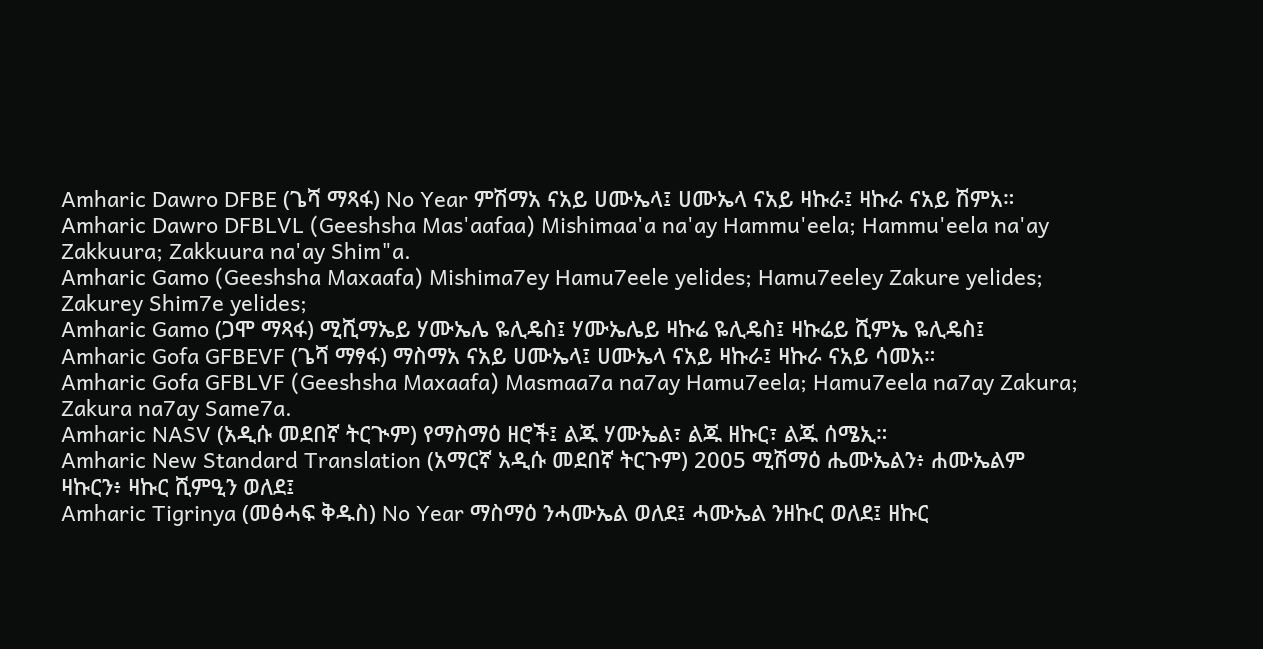Amharic Dawro DFBE (ጌሻ ማጻፋ) No Year ምሽማአ ናአይ ሀሙኤላ፤ ሀሙኤላ ናአይ ዛኩራ፤ ዛኩራ ናአይ ሽምአ።
Amharic Dawro DFBLVL (Geeshsha Mas'aafaa) Mishimaa'a na'ay Hammu'eela; Hammu'eela na'ay Zakkuura; Zakkuura na'ay Shim"a.
Amharic Gamo (Geeshsha Maxaafa) Mishima7ey Hamu7eele yelides; Hamu7eeley Zakure yelides; Zakurey Shim7e yelides;
Amharic Gamo (ጋሞ ማጻፋ) ሚሺማኤይ ሃሙኤሌ ዬሊዴስ፤ ሃሙኤሌይ ዛኩሬ ዬሊዴስ፤ ዛኩሬይ ሺምኤ ዬሊዴስ፤
Amharic Gofa GFBEVF (ጌሻ ማፃፋ) ማስማአ ናአይ ሀሙኤላ፤ ሀሙኤላ ናአይ ዛኩራ፤ ዛኩራ ናአይ ሳመአ።
Amharic Gofa GFBLVF (Geeshsha Maxaafa) Masmaa7a na7ay Hamu7eela; Hamu7eela na7ay Zakura; Zakura na7ay Same7a.
Amharic NASV (አዲሱ መደበኛ ትርጒም) የማስማዕ ዘሮች፤ ልጁ ሃሙኤል፣ ልጁ ዘኩር፣ ልጁ ሰሜኢ።
Amharic New Standard Translation (አማርኛ አዲሱ መደበኛ ትርጉም) 2005 ሚሽማዕ ሔሙኤልን፥ ሐሙኤልም ዛኩርን፥ ዛኩር ሺምዒን ወለደ፤
Amharic Tigrinya (መፅሓፍ ቅዱስ) No Year ማስማዕ ንሓሙኤል ወለደ፤ ሓሙኤል ንዘኩር ወለደ፤ ዘኩር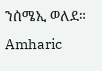ንሰሜኢ ወለደ።
Amharic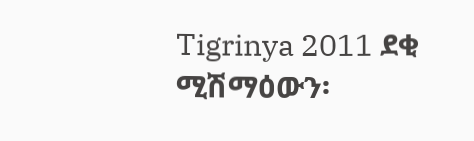Tigrinya 2011 ደቂ ሚሽማዕውን፡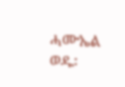ሓሙኤል ወዱ፡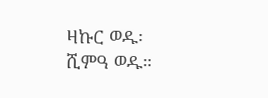ዛኩር ወዱ፡ ሺምዓ ወዱ።